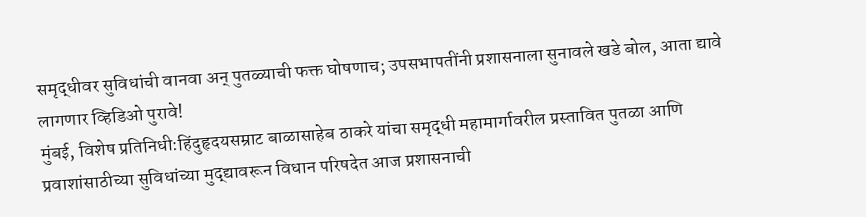समृद्धीवर सुविधांची वानवा अन् पुतळ्याची फक्त घोषणाच; उपसभापतींनी प्रशासनाला सुनावले खडे बोल, आता द्यावे लागणार व्हिडिओ पुरावे!
मुंबई, विशेष प्रतिनिधी:हिंदुहृदयसम्राट बाळासाहेब ठाकरे यांचा समृद्धी महामार्गावरील प्रस्तावित पुतळा आणि प्रवाशांसाठीच्या सुविधांच्या मुद्द्यावरून विधान परिषदेत आज प्रशासनाची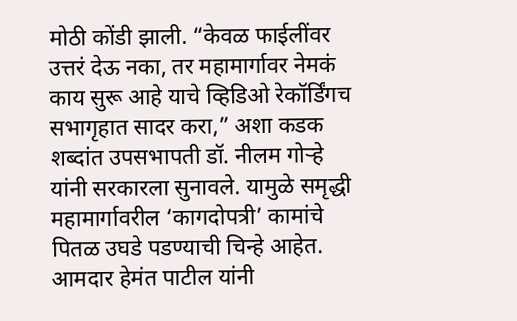मोठी कोंडी झाली. “केवळ फाईलींवर उत्तरं देऊ नका, तर महामार्गावर नेमकं काय सुरू आहे याचे व्हिडिओ रेकॉर्डिंगच सभागृहात सादर करा,” अशा कडक शब्दांत उपसभापती डॉ. नीलम गोऱ्हे यांनी सरकारला सुनावले. यामुळे समृद्धी महामार्गावरील ‘कागदोपत्री’ कामांचे पितळ उघडे पडण्याची चिन्हे आहेत.
आमदार हेमंत पाटील यांनी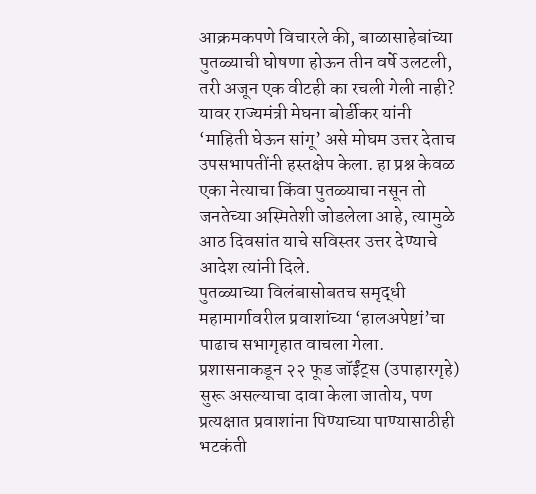आक्रमकपणे विचारले की, बाळासाहेबांच्या पुतळ्याची घोषणा होऊन तीन वर्षे उलटली, तरी अजून एक वीटही का रचली गेली नाही? यावर राज्यमंत्री मेघना बोर्डीकर यांनी ‘माहिती घेऊन सांगू’ असे मोघम उत्तर देताच उपसभापतींनी हस्तक्षेप केला. हा प्रश्न केवळ एका नेत्याचा किंवा पुतळ्याचा नसून तो जनतेच्या अस्मितेशी जोडलेला आहे, त्यामुळे आठ दिवसांत याचे सविस्तर उत्तर देण्याचे आदेश त्यांनी दिले.
पुतळ्याच्या विलंबासोबतच समृद्धी महामार्गावरील प्रवाशांच्या ‘हालअपेष्टां’चा पाढाच सभागृहात वाचला गेला. प्रशासनाकडून २२ फूड जॉईंट्स (उपाहारगृहे) सुरू असल्याचा दावा केला जातोय, पण प्रत्यक्षात प्रवाशांना पिण्याच्या पाण्यासाठीही भटकंती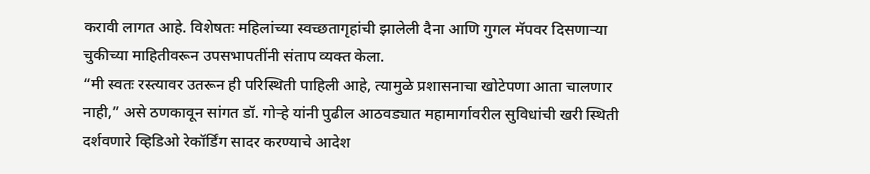करावी लागत आहे. विशेषतः महिलांच्या स्वच्छतागृहांची झालेली दैना आणि गुगल मॅपवर दिसणाऱ्या चुकीच्या माहितीवरून उपसभापतींनी संताप व्यक्त केला.
“मी स्वतः रस्त्यावर उतरून ही परिस्थिती पाहिली आहे, त्यामुळे प्रशासनाचा खोटेपणा आता चालणार नाही,” असे ठणकावून सांगत डॉ. गोऱ्हे यांनी पुढील आठवड्यात महामार्गावरील सुविधांची खरी स्थिती दर्शवणारे व्हिडिओ रेकॉर्डिंग सादर करण्याचे आदेश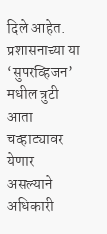दिले आहेत. प्रशासनाच्या या ‘सुपरव्हिजन’ मधील त्रुटी आता चव्हाट्यावर येणार असल्याने अधिकारी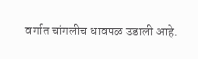वर्गात चांगलीच धावपळ उडाली आहे.